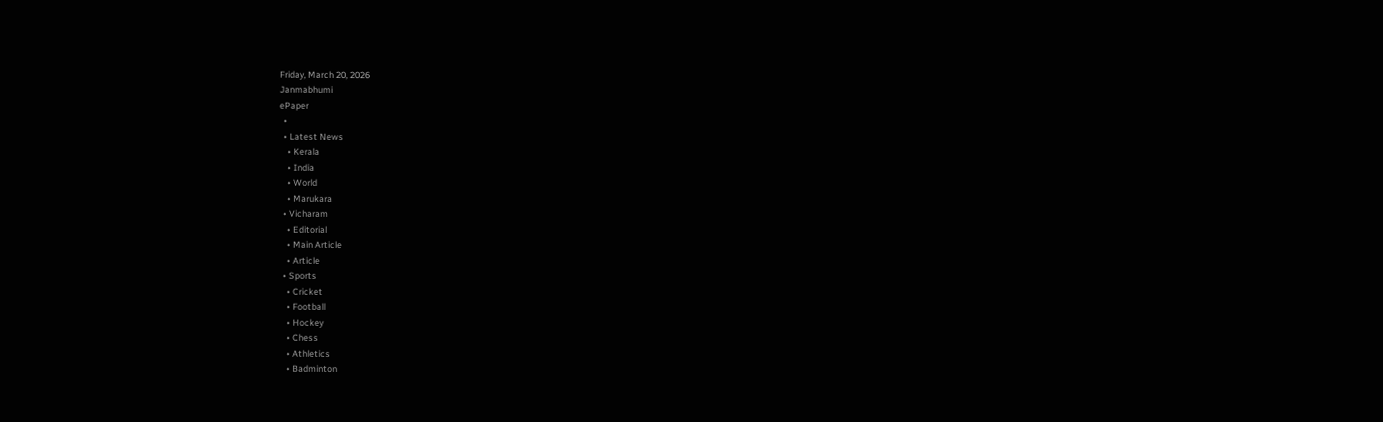Friday, March 20, 2026
Janmabhumi
ePaper
  •
  • Latest News
    • Kerala
    • India
    • World
    • Marukara
  • Vicharam
    • Editorial
    • Main Article
    • Article
  • Sports
    • Cricket
    • Football
    • Hockey
    • Chess
    • Athletics
    • Badminton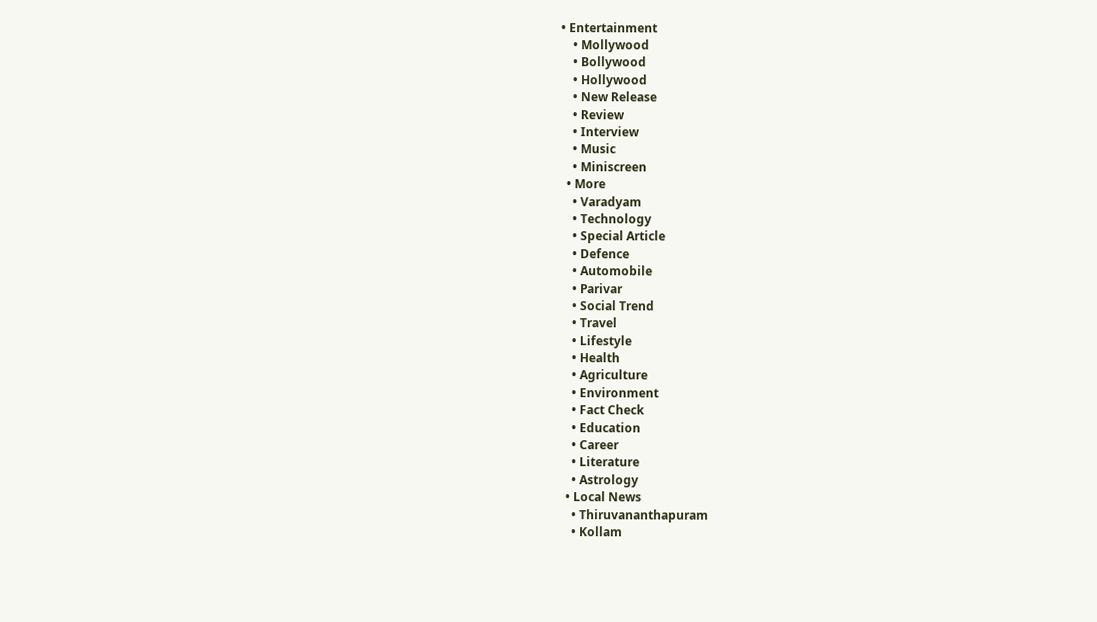• Entertainment
    • Mollywood
    • Bollywood
    • Hollywood
    • New Release
    • Review
    • Interview
    • Music
    • Miniscreen
  • More
    • Varadyam
    • Technology
    • Special Article
    • Defence
    • Automobile
    • Parivar
    • Social Trend
    • Travel
    • Lifestyle
    • Health
    • Agriculture
    • Environment
    • Fact Check
    • Education
    • Career
    • Literature
    • Astrology
  • Local News
    • Thiruvananthapuram
    • Kollam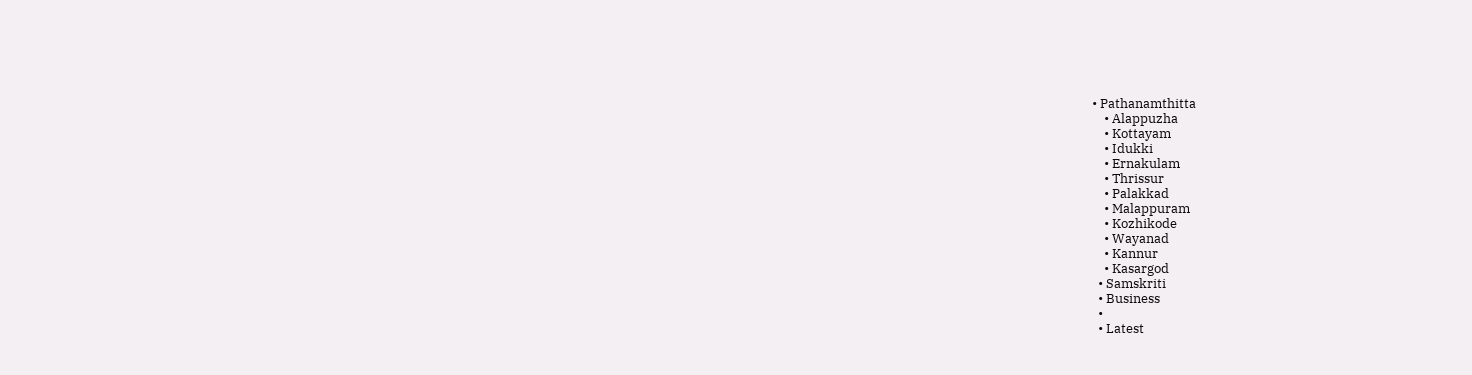• Pathanamthitta
    • Alappuzha
    • Kottayam
    • Idukki
    • Ernakulam
    • Thrissur
    • Palakkad
    • Malappuram
    • Kozhikode
    • Wayanad
    • Kannur
    • Kasargod
  • Samskriti
  • Business
  •
  • Latest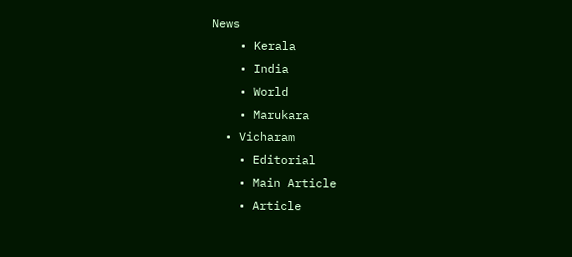News
    • Kerala
    • India
    • World
    • Marukara
  • Vicharam
    • Editorial
    • Main Article
    • Article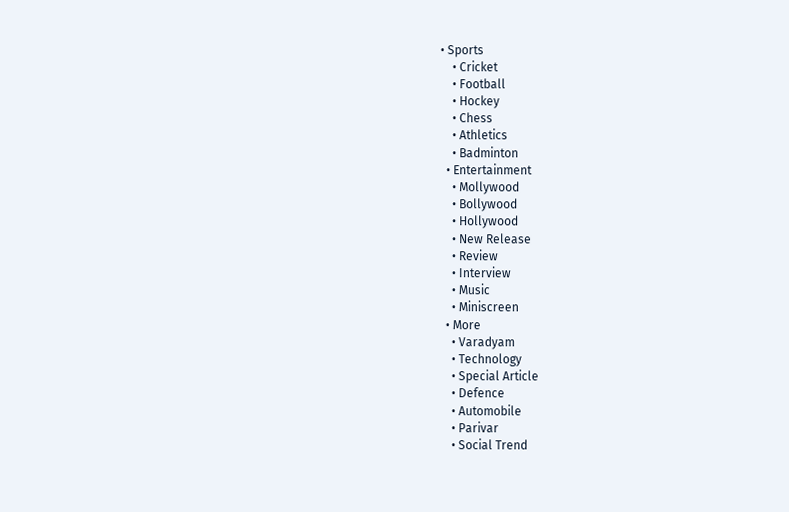• Sports
    • Cricket
    • Football
    • Hockey
    • Chess
    • Athletics
    • Badminton
  • Entertainment
    • Mollywood
    • Bollywood
    • Hollywood
    • New Release
    • Review
    • Interview
    • Music
    • Miniscreen
  • More
    • Varadyam
    • Technology
    • Special Article
    • Defence
    • Automobile
    • Parivar
    • Social Trend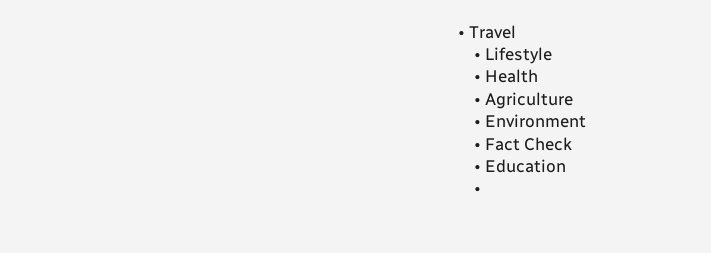• Travel
    • Lifestyle
    • Health
    • Agriculture
    • Environment
    • Fact Check
    • Education
    •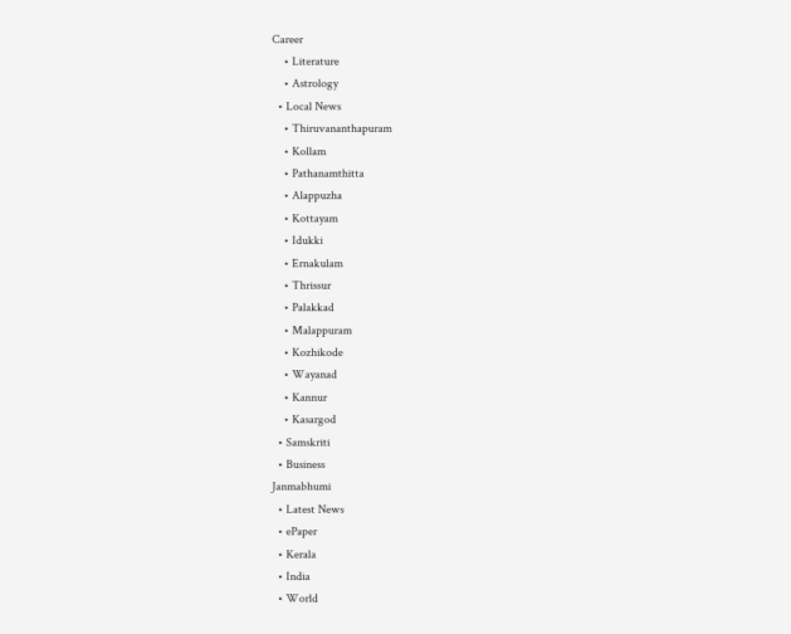Career
    • Literature
    • Astrology
  • Local News
    • Thiruvananthapuram
    • Kollam
    • Pathanamthitta
    • Alappuzha
    • Kottayam
    • Idukki
    • Ernakulam
    • Thrissur
    • Palakkad
    • Malappuram
    • Kozhikode
    • Wayanad
    • Kannur
    • Kasargod
  • Samskriti
  • Business
Janmabhumi
  • Latest News
  • ePaper
  • Kerala
  • India
  • World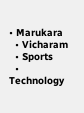• Marukara
  • Vicharam
  • Sports
  • Technology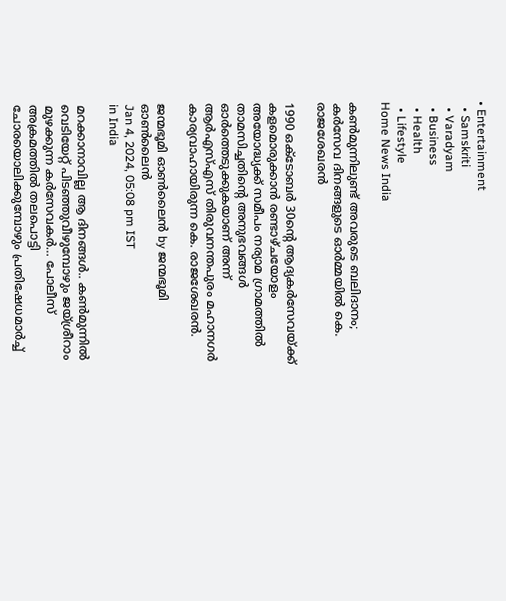• Entertainment
  • Samskriti
  • Varadyam
  • Business
  • Health
  • Lifestyle
Home News India

കണ്‍മുന്നിലുണ്ട് അവരുടെ ബലിദാനം; കര്‍സേവ ദിനങ്ങളുടെ ഓര്‍മ്മയില്‍ കെ. രാജശേഖരന്‍

1990 ഒക്‌ടോബര്‍ 30ന്റെ ആദ്യകര്‍സേവയ്‌ക്ക് കളമൊരുക്കാന്‍ രണ്ടാഴ്ചയോളം അയോദ്ധ്യക്ക് സമീപം നര്യാമ ഗ്രാമത്തില്‍ താമസിച്ചതിന്റെ അനുഭവങ്ങള്‍ ഓര്‍ത്തെടുക്കുകയാണ് അന്ന് ആര്‍എസ്എസ് തിരുവനന്തപുരം മഹാനഗര്‍ കാര്യവാഹായിരുന്ന കെ. രാജശേഖരന്‍.

ജന്മഭൂമി ഓണ്‍ലൈന്‍ by ജന്മഭൂമി ഓണ്‍ലൈന്‍
Jan 4, 2024, 05:08 pm IST
in India

മറക്കാനാവില്ല ആ ദിനങ്ങള്‍.. കണ്‍മുന്നില്‍ വെടിയേറ്റ് പിടഞ്ഞുവീഴുമ്പോഴും ജയ്ശ്രീറാം മുഴക്കുന്ന കര്‍സേവകര്‍… പോലീസ് അക്രമത്തില്‍ തലപൊട്ടി ചോരയൊലിക്കുമ്പോഴും പ്രതിഷേധമാര്‍ച്ച്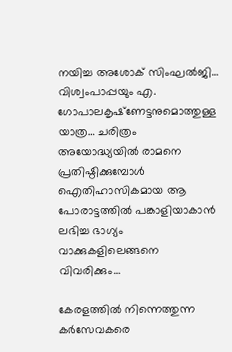നയിച്ച അശോക് സിംഘല്‍ജി… വിശ്വംപാപ്പയും എ. ഗോപാലകൃഷ്‌ണേട്ടനുമൊത്തുള്ള യാത്ര… ചരിത്രം അയോദ്ധ്യയില്‍ രാമനെ പ്രതിഷ്ഠിക്കുമ്പോള്‍ ഐതിഹാസികമായ ആ പോരാട്ടത്തില്‍ പങ്കാളിയാകാന്‍ ലഭിച്ച ഭാഗ്യം വാക്കുകളിലെങ്ങനെ വിവരിക്കും…

കേരളത്തില്‍ നിന്നെത്തുന്ന കര്‍സേവകരെ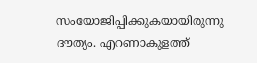സംയോജിപ്പിക്കുകയായിരുന്നു ദൗത്യം. എറണാകുളത്ത്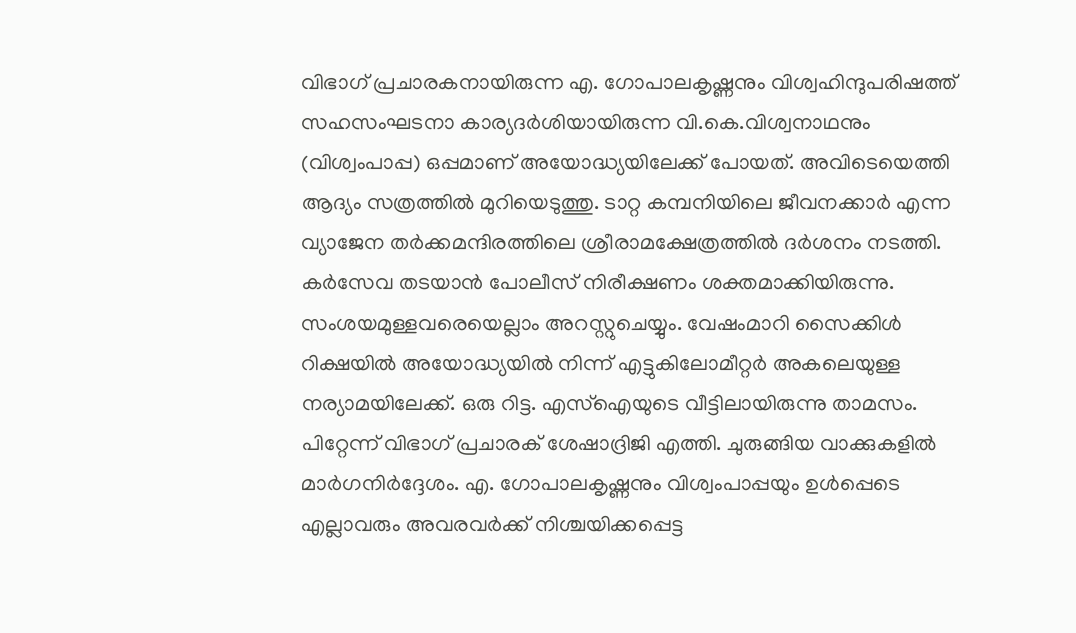വിഭാഗ് പ്രചാരകനായിരുന്ന എ. ഗോപാലകൃഷ്ണനും വിശ്വഹിന്ദുപരിഷത്ത് സഹസംഘടനാ കാര്യദര്‍ശിയായിരുന്ന വി.കെ.വിശ്വനാഥനും (വിശ്വംപാപ്പ) ഒപ്പമാണ് അയോദ്ധ്യയിലേക്ക് പോയത്. അവിടെയെത്തി ആദ്യം സത്രത്തില്‍ മുറിയെടുത്തു. ടാറ്റ കമ്പനിയിലെ ജീവനക്കാര്‍ എന്ന വ്യാജേന തര്‍ക്കമന്ദിരത്തിലെ ശ്രീരാമക്ഷേത്രത്തില്‍ ദര്‍ശനം നടത്തി. കര്‍സേവ തടയാന്‍ പോലീസ് നിരീക്ഷണം ശക്തമാക്കിയിരുന്നു. സംശയമുള്ളവരെയെല്ലാം അറസ്റ്റുചെയ്യും. വേഷംമാറി സൈക്കിള്‍ റിക്ഷയില്‍ അയോദ്ധ്യയില്‍ നിന്ന് എട്ടുകിലോമീറ്റര്‍ അകലെയുള്ള നര്യാമയിലേക്ക്. ഒരു റിട്ട. എസ്‌ഐയുടെ വീട്ടിലായിരുന്നു താമസം. പിറ്റേന്ന് വിഭാഗ് പ്രചാരക് ശേഷാദ്രിജി എത്തി. ചുരുങ്ങിയ വാക്കുകളില്‍ മാര്‍ഗനിര്‍ദ്ദേശം. എ. ഗോപാലകൃഷ്ണനും വിശ്വംപാപ്പയും ഉള്‍പ്പെടെ എല്ലാവരും അവരവര്‍ക്ക് നിശ്ചയിക്കപ്പെട്ട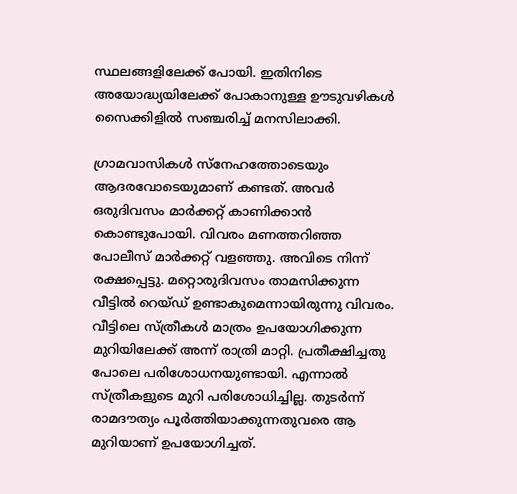സ്ഥലങ്ങളിലേക്ക് പോയി. ഇതിനിടെ അയോദ്ധ്യയിലേക്ക് പോകാനുള്ള ഊടുവഴികള്‍ സൈക്കിളില്‍ സഞ്ചരിച്ച് മനസിലാക്കി.

ഗ്രാമവാസികള്‍ സ്‌നേഹത്തോടെയും ആദരവോടെയുമാണ് കണ്ടത്. അവര്‍ ഒരുദിവസം മാര്‍ക്കറ്റ് കാണിക്കാന്‍ കൊണ്ടുപോയി. വിവരം മണത്തറിഞ്ഞ പോലീസ് മാര്‍ക്കറ്റ് വളഞ്ഞു. അവിടെ നിന്ന് രക്ഷപ്പെട്ടു. മറ്റൊരുദിവസം താമസിക്കുന്ന വീട്ടില്‍ റെയ്ഡ് ഉണ്ടാകുമെന്നായിരുന്നു വിവരം. വീട്ടിലെ സ്ത്രീകള്‍ മാത്രം ഉപയോഗിക്കുന്ന മുറിയിലേക്ക് അന്ന് രാത്രി മാറ്റി. പ്രതീക്ഷിച്ചതു പോലെ പരിശോധനയുണ്ടായി. എന്നാല്‍ സ്ത്രീകളുടെ മുറി പരിശോധിച്ചില്ല. തുടര്‍ന്ന് രാമദൗത്യം പൂര്‍ത്തിയാക്കുന്നതുവരെ ആ മുറിയാണ് ഉപയോഗിച്ചത്.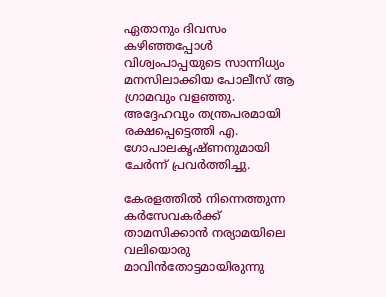ഏതാനും ദിവസം കഴിഞ്ഞപ്പോള്‍ വിശ്വംപാപ്പയുടെ സാന്നിധ്യം മനസിലാക്കിയ പോലീസ് ആ ഗ്രാമവും വളഞ്ഞു. അദ്ദേഹവും തന്ത്രപരമായി രക്ഷപ്പെട്ടെത്തി എ. ഗോപാലകൃഷ്ണനുമായി ചേര്‍ന്ന് പ്രവര്‍ത്തിച്ചു.

കേരളത്തില്‍ നിന്നെത്തുന്ന കര്‍സേവകര്‍ക്ക് താമസിക്കാന്‍ നര്യാമയിലെ വലിയൊരു മാവിന്‍തോട്ടമായിരുന്നു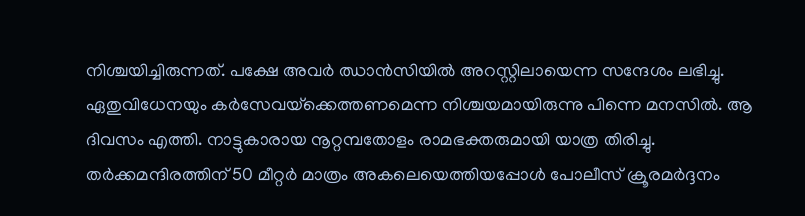നിശ്ചയിച്ചിരുന്നത്. പക്ഷേ അവര്‍ ഝാന്‍സിയില്‍ അറസ്റ്റിലായെന്ന സന്ദേശം ലഭിച്ചു. ഏതുവിധേനയും കര്‍സേവയ്‌ക്കെത്തണമെന്ന നിശ്ചയമായിരുന്നു പിന്നെ മനസില്‍. ആ ദിവസം എത്തി. നാട്ടുകാരായ നൂറ്റമ്പതോളം രാമഭക്തരുമായി യാത്ര തിരിച്ചു. തര്‍ക്കമന്ദിരത്തിന് 50 മീറ്റര്‍ മാത്രം അകലെയെത്തിയപ്പോള്‍ പോലീസ് ക്രൂരമര്‍ദ്ദനം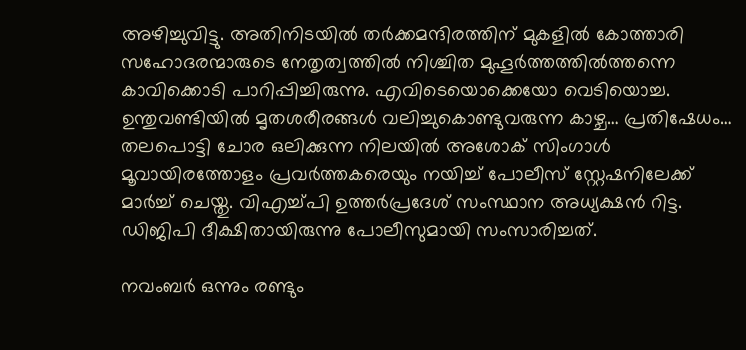അഴിച്ചുവിട്ടു. അതിനിടയില്‍ തര്‍ക്കമന്ദിരത്തിന് മുകളില്‍ കോത്താരി സഹോദരന്മാരുടെ നേതൃത്വത്തില്‍ നിശ്ചിത മുഹൂര്‍ത്തത്തില്‍ത്തന്നെ കാവിക്കൊടി പാറിപ്പിച്ചിരുന്നു. എവിടെയൊക്കെയോ വെടിയൊച്ച. ഉന്തുവണ്ടിയില്‍ മൃതശരീരങ്ങള്‍ വലിച്ചുകൊണ്ടുവരുന്ന കാഴ്ച… പ്രതിഷേധം… തലപൊട്ടി ചോര ഒലിക്കുന്ന നിലയില്‍ അശോക് സിംഗാള്‍ മൂവായിരത്തോളം പ്രവര്‍ത്തകരെയും നയിച്ച് പോലീസ് സ്റ്റേഷനിലേക്ക് മാര്‍ച്ച് ചെയ്തു. വിഎച്ച്പി ഉത്തര്‍പ്രദേശ് സംസ്ഥാന അധ്യക്ഷന്‍ റിട്ട. ഡിജിപി ദീക്ഷിതായിരുന്നു പോലീസുമായി സംസാരിച്ചത്.

നവംബര്‍ ഒന്നും രണ്ടും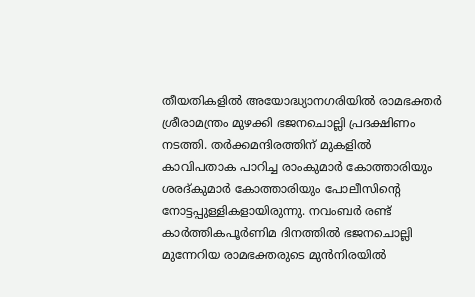തീയതികളില്‍ അയോദ്ധ്യാനഗരിയില്‍ രാമഭക്തര്‍ ശ്രീരാമന്ത്രം മുഴക്കി ഭജനചൊല്ലി പ്രദക്ഷിണം നടത്തി. തര്‍ക്കമന്ദിരത്തിന് മുകളില്‍ കാവിപതാക പാറിച്ച രാംകുമാര്‍ കോത്താരിയും ശരദ്കുമാര്‍ കോത്താരിയും പോലീസിന്റെ നോട്ടപ്പുള്ളികളായിരുന്നു. നവംബര്‍ രണ്ട് കാര്‍ത്തികപൂര്‍ണിമ ദിനത്തില്‍ ഭജനചൊല്ലി മുന്നേറിയ രാമഭക്തരുടെ മുന്‍നിരയില്‍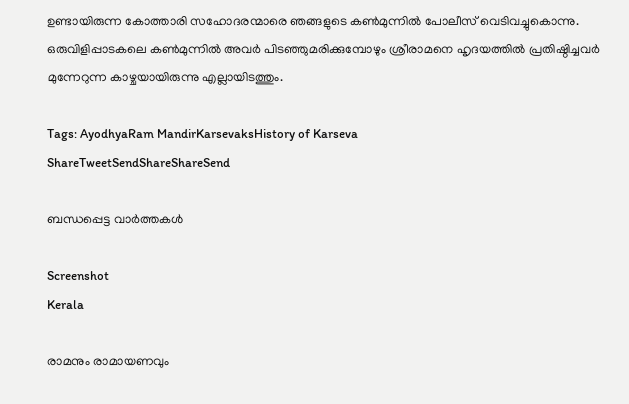ഉണ്ടായിരുന്ന കോത്താരി സഹോദരന്മാരെ ഞങ്ങളുടെ കണ്‍മുന്നില്‍ പോലീസ് വെടിവച്ചുകൊന്നു. ഒരുവിളിപ്പാടകലെ കണ്‍മുന്നില്‍ അവര്‍ പിടഞ്ഞുമരിക്കുമ്പോഴും ശ്രീരാമനെ ഹൃദയത്തില്‍ പ്രതിഷ്ഠിച്ചവര്‍ മുന്നേറുന്ന കാഴ്ചയായിരുന്നു എല്ലായിടത്തും.

Tags: AyodhyaRam MandirKarsevaksHistory of Karseva
ShareTweetSendShareShareSend

ബന്ധപ്പെട്ട വാര്‍ത്തകള്‍

Screenshot
Kerala

രാമനും രാമായണവും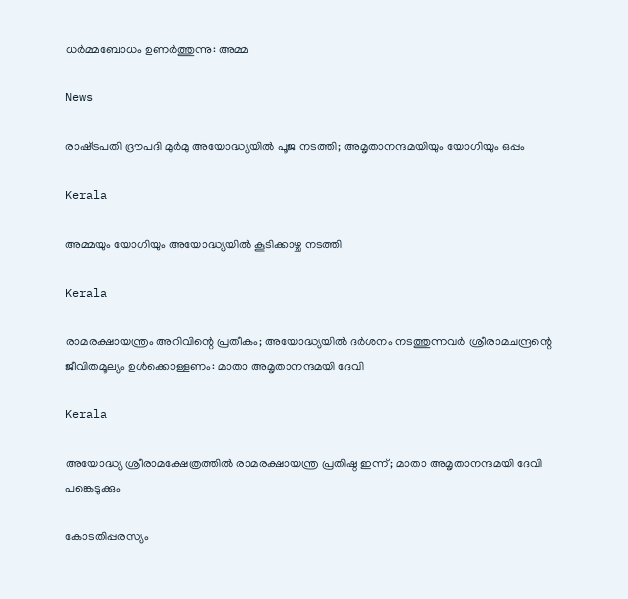ധർമ്മബോധം ഉണർത്തുന്നു: അമ്മ

News

രാഷ്‌ട്രപതി ദ്രൗപദി മുർമു അയോദ്ധ്യയിൽ പൂജ നടത്തി; അമൃതാനന്ദമയിയും യോഗിയും ഒപ്പം

Kerala

അമ്മയും യോഗിയും അയോദ്ധ്യയിൽ കൂടിക്കാഴ്ച നടത്തി

Kerala

രാമരക്ഷായന്ത്രം അറിവിന്റെ പ്രതീകം; അയോദ്ധ്യയിൽ ദർശനം നടത്തുന്നവർ ശ്രീരാമചന്ദ്രന്റെ ജീവിതമൂല്യം ഉള്‍ക്കൊള്ളണം: മാതാ അമൃതാനന്ദമയി ദേവി

Kerala

അയോദ്ധ്യ ശ്രീരാമക്ഷേത്രത്തില്‍ രാമരക്ഷായന്ത്ര പ്രതിഷ്ഠ ഇന്ന്; മാതാ അമൃതാനന്ദമയി ദേവി പങ്കെടുക്കും

കോടതിപ്പരസ്യം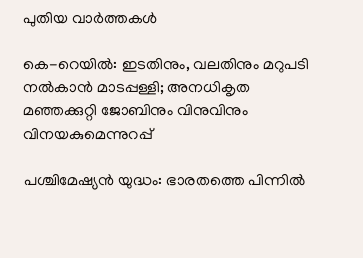പുതിയ വാര്‍ത്തകള്‍

കെ-റെയില്‍: ഇടതിനും, വലതിനും മറുപടി നല്‍കാന്‍ മാടപ്പള്ളി; അനധികൃത മഞ്ഞക്കുറ്റി ജോബിനും വിനുവിനും വിനയകുമെന്നുറപ്പ്

പശ്ചിമേഷ്യന്‍ യുദ്ധം: ഭാരതത്തെ പിന്നില്‍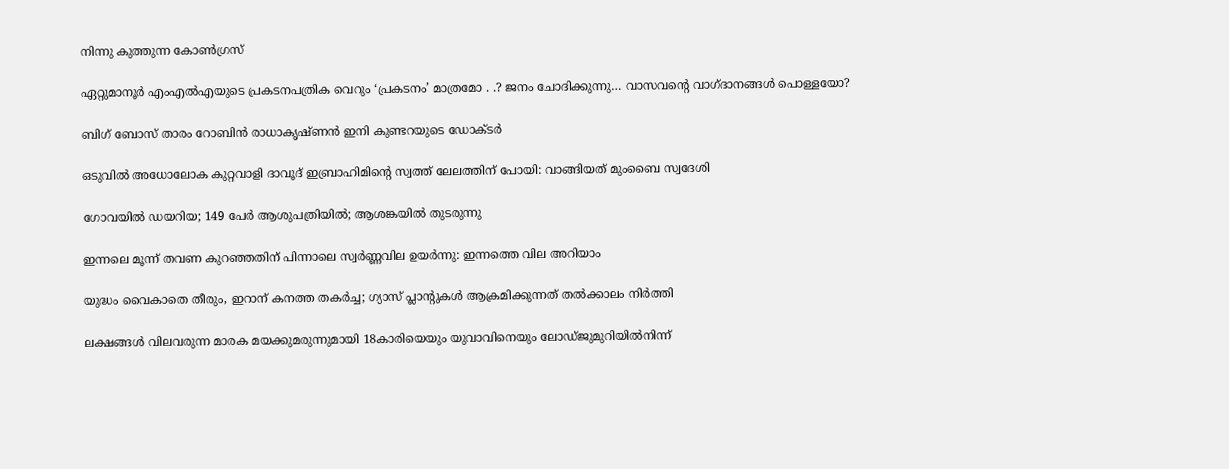നിന്നു കുത്തുന്ന കോണ്‍ഗ്രസ്

ഏറ്റുമാനൂര്‍ എംഎല്‍എയുടെ പ്രകടനപത്രിക വെറും ‘പ്രകടനം’ മാത്രമോ . .? ജനം ചോദിക്കുന്നു… വാസവന്റെ വാഗ്ദാനങ്ങള്‍ പൊള്ളയോ?

ബിഗ് ബോസ് താരം റോബിന്‍ രാധാകൃഷ്ണൻ ഇനി കുണ്ടറയുടെ ഡോക്ടര്‍

ഒടുവിൽ അധോലോക കുറ്റവാളി ദാവൂദ് ഇബ്രാഹിമിന്റെ സ്വത്ത് ലേലത്തിന് പോയി: വാങ്ങിയത് മുംബൈ സ്വദേശി

ഗോവയിൽ ഡയറിയ; 149 പേർ ആശുപത്രിയിൽ; ആശങ്കയിൽ തുടരുന്നു

ഇന്നലെ മൂന്ന് തവണ കുറഞ്ഞതിന് പിന്നാലെ സ്വർണ്ണവില ഉയർന്നു: ഇന്നത്തെ വില അറിയാം

യുദ്ധം വൈകാതെ തീരും, ഇറാന് കനത്ത തകർച്ച; ഗ്യാസ് പ്ലാന്റുകൾ ആക്രമിക്കുന്നത് തൽക്കാലം നിർത്തി

ലക്ഷങ്ങൾ വിലവരുന്ന മാരക മയക്കുമരുന്നുമായി 18കാരിയെയും യുവാവിനെയും ലോഡ്ജുമുറിയിൽനിന്ന്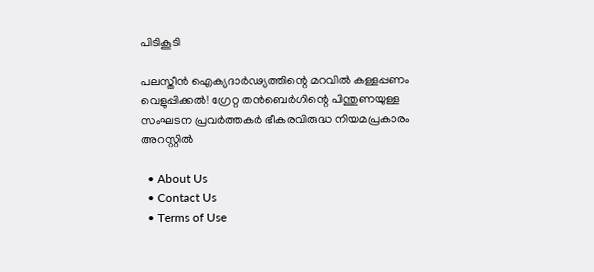പിടികൂടി

പലസ്തീൻ ഐക്യദാർഢ്യത്തിന്റെ മറവിൽ കള്ളപ്പണം വെളുപ്പിക്കൽ! ഗ്രേറ്റ തന്‍ബെര്‍ഗിന്റെ പിന്തുണയുള്ള സംഘടന പ്രവർത്തകർ ഭീകരവിരുദ്ധ നിയമപ്രകാരം അറസ്റ്റിൽ

  • About Us
  • Contact Us
  • Terms of Use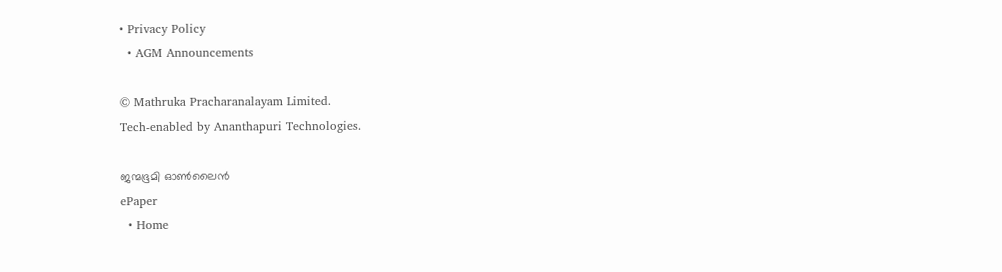• Privacy Policy
  • AGM Announcements

© Mathruka Pracharanalayam Limited.
Tech-enabled by Ananthapuri Technologies.

ജന്മഭൂമി ഓണ്‍ലൈന്‍
ePaper
  • Home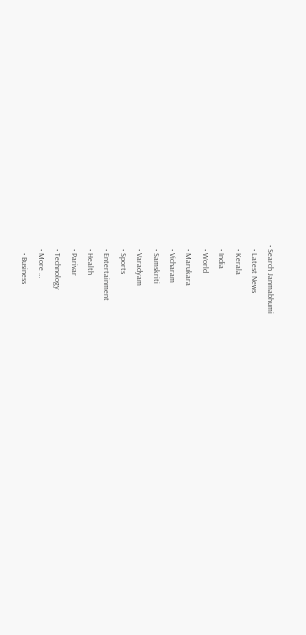• Search Janmabhumi
  • Latest News
  • Kerala
  • India
  • World
  • Marukara
  • Vicharam
  • Samskriti
  • Varadyam
  • Sports
  • Entertainment
  • Health
  • Parivar
  • Technology
  • More …
    • Business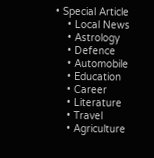• Special Article
    • Local News
    • Astrology
    • Defence
    • Automobile
    • Education
    • Career
    • Literature
    • Travel
    • Agriculture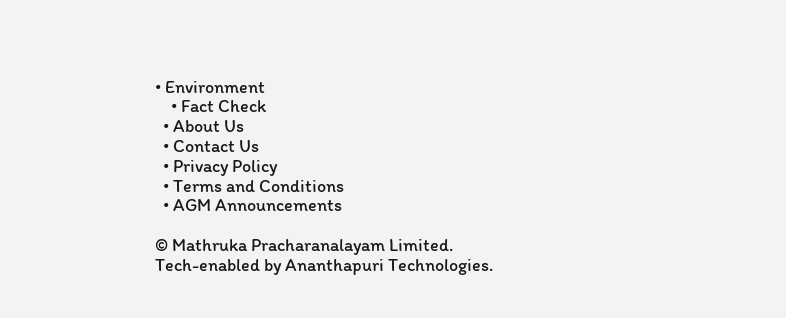• Environment
    • Fact Check
  • About Us
  • Contact Us
  • Privacy Policy
  • Terms and Conditions
  • AGM Announcements

© Mathruka Pracharanalayam Limited.
Tech-enabled by Ananthapuri Technologies.